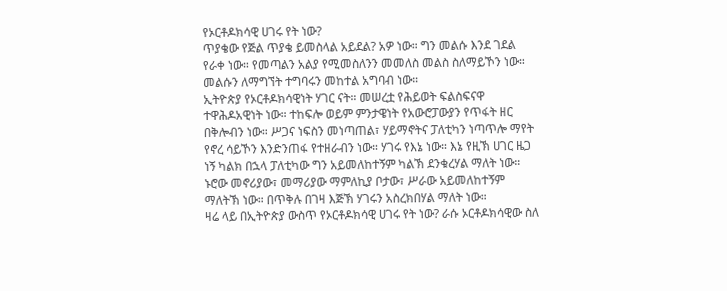የኦርቶዶክሳዊ ሀገሩ የት ነው?
ጥያቄው የጅል ጥያቄ ይመስላል አይደል? አዎ ነው። ግን መልሱ እንደ ገደል የራቀ ነው። የመጣልን አልያ የሚመስለንን መመለስ መልስ ስለማይኾን ነው። መልሱን ለማግኘት ተግባሩን መከተል አግባብ ነው።
ኢትዮጵያ የኦርቶዶክሳዊነት ሃገር ናት። መሠረቷ የሕይወት ፍልስፍናዋ ተዋሕዶአዊነት ነው። ተከፍሎ ወይም ምንታዌነት የአውሮፓውያን የጥፋት ዘር በቅሎብን ነው። ሥጋና ነፍስን መነጣጠል፣ ሃይማኖትና ፓለቲካን ነጣጥሎ ማየት የኖረ ሳይኾን እንድንጠፋ የተዘራብን ነው። ሃገሩ የእኔ ነው። እኔ የዚኽ ሀገር ዜጋ ነኝ ካልክ በኋላ ፓለቲካው ግን አይመለከተኝም ካልኽ ደንቁረሃል ማለት ነው። ኑሮው መኖሪያው፣ መማሪያው ማምለኪያ ቦታው፣ ሥራው አይመለከተኝም ማለትኽ ነው። በጥቅሉ በገዛ እጅኽ ሃገሩን አስረክበሃል ማለት ነው።
ዛሬ ላይ በኢትዮጵያ ውስጥ የኦርቶዶክሳዊ ሀገሩ የት ነው? ራሱ ኦርቶዶክሳዊው ስለ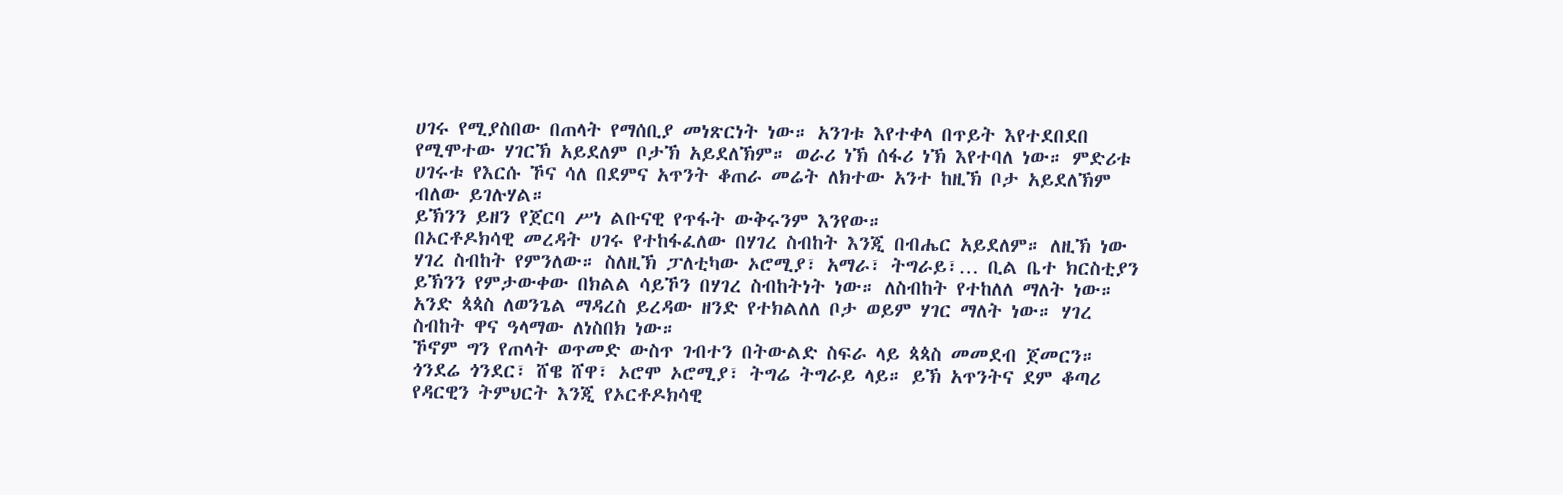ሀገሩ የሚያስበው በጠላት የማሰቢያ መነጽርነት ነው። አንገቱ እየተቀላ በጥይት እየተደበደበ የሚሞተው ሃገርኽ አይደለም ቦታኽ አይደለኽም። ወራሪ ነኽ ሰፋሪ ነኽ እየተባለ ነው። ምድሪቱ ሀገሩቱ የእርሱ ኾና ሳለ በደምና አጥንት ቆጠራ መሬት ለክተው አንተ ከዚኽ ቦታ አይደለኽም ብለው ይገሉሃል።
ይኽንን ይዘን የጀርባ ሥነ ልቡናዊ የጥፋት ውቅሩንም እንየው።
በኦርቶዶክሳዊ መረዳት ሀገሩ የተከፋፈለው በሃገረ ስብከት እንጂ በብሔር አይደለም። ለዚኽ ነው ሃገረ ስብከት የምንለው። ስለዚኽ ፓለቲካው ኦሮሚያ፣ አማራ፣ ትግራይ፣… ቢል ቤተ ክርስቲያን ይኽንን የምታውቀው በክልል ሳይኾን በሃገረ ስብከትነት ነው። ለስብከት የተከለለ ማለት ነው። አንድ ጳጳስ ለወንጌል ማዳረስ ይረዳው ዘንድ የተክልለለ ቦታ ወይም ሃገር ማለት ነው። ሃገረ ስብከት ዋና ዓላማው ለነስበክ ነው።
ኾኖም ግን የጠላት ወጥመድ ውስጥ ገብተን በትውልድ ስፍራ ላይ ጳጳስ መመደብ ጀመርን። ጎንደሬ ጎንደር፣ ሸዌ ሸዋ፣ ኦሮሞ ኦሮሚያ፣ ትግሬ ትግራይ ላይ። ይኽ አጥንትና ደም ቆጣሪ የዳርዊን ትምህርት እንጂ የኦርቶዶክሳዊ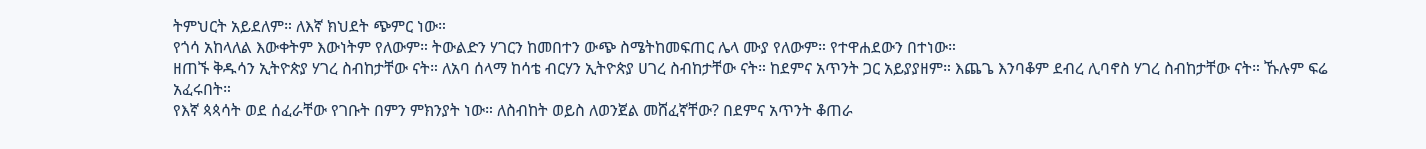ትምህርት አይደለም። ለእኛ ክህደት ጭምር ነው።
የጎሳ አከላለል እውቀትም እውነትም የለውም። ትውልድን ሃገርን ከመበተን ውጭ ስሜትከመፍጠር ሌላ ሙያ የለውም። የተዋሐደውን በተነው።
ዘጠኙ ቅዱሳን ኢትዮጵያ ሃገረ ስብከታቸው ናት። ለአባ ሰላማ ከሳቴ ብርሃን ኢትዮጵያ ሀገረ ስብከታቸው ናት። ከደምና አጥንት ጋር አይያያዘም። እጨጌ እንባቆም ደብረ ሊባኖስ ሃገረ ስብከታቸው ናት። ኹሉም ፍሬ አፈሩበት።
የእኛ ጳጳሳት ወደ ሰፈራቸው የገቡት በምን ምክንያት ነው። ለስብከት ወይስ ለወንጀል መሸፈኛቸው? በደምና አጥንት ቆጠራ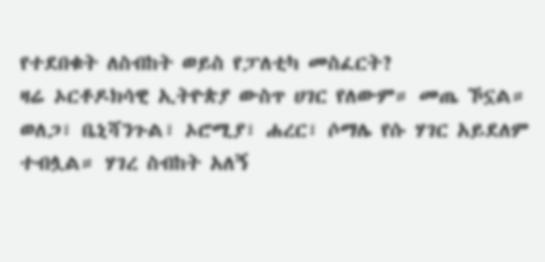የተደበቁት ለስብከት ወይስ የፓለቲካ መስፈርት?
ዛሬ ኦርቶዶክሳዊ ኢትዮጵያ ውስጥ ሀገር የለውም። መጤ ኾኗል። ወለጋ፣ ቤኒሻንጉል፣ ኦሮሚያ፣ ሐረር፣ ሶማሌ የሱ ሃገር አይደለም ተብሏል። ሃገረ ስብከት አለኝ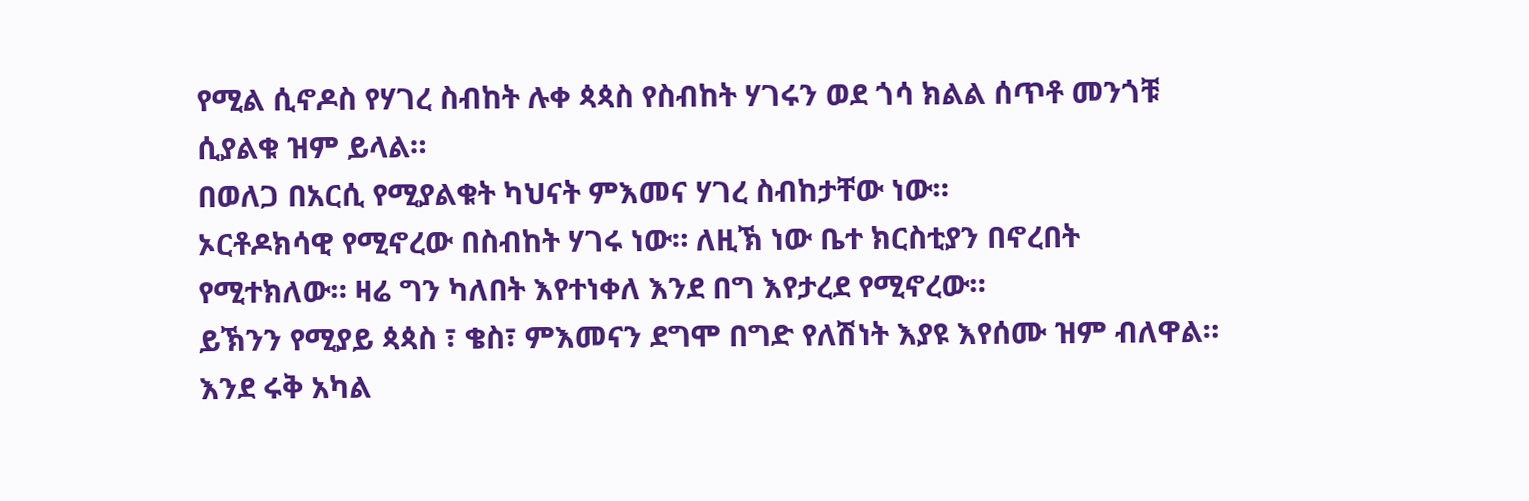የሚል ሲኖዶስ የሃገረ ስብከት ሉቀ ጳጳስ የስብከት ሃገሩን ወደ ጎሳ ክልል ሰጥቶ መንጎቹ ሲያልቁ ዝም ይላል።
በወለጋ በአርሲ የሚያልቁት ካህናት ምእመና ሃገረ ስብከታቸው ነው።
ኦርቶዶክሳዊ የሚኖረው በስብከት ሃገሩ ነው። ለዚኽ ነው ቤተ ክርስቲያን በኖረበት የሚተክለው። ዛሬ ግን ካለበት እየተነቀለ እንደ በግ እየታረደ የሚኖረው።
ይኽንን የሚያይ ጳጳስ ፣ ቄስ፣ ምእመናን ደግሞ በግድ የለሽነት እያዩ እየሰሙ ዝም ብለዋል። እንደ ሩቅ አካል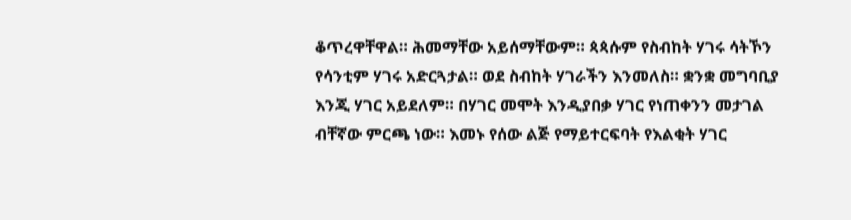ቆጥረዋቸዋል። ሕመማቸው አይሰማቸውም። ጳጳሱም የስብከት ሃገሩ ሳትኾን የሳንቲም ሃገሩ አድርጓታል። ወደ ስብከት ሃገራችን እንመለስ። ቋንቋ መግባቢያ እንጂ ሃገር አይደለም። በሃገር መሞት እንዲያበቃ ሃገር የነጠቀንን መታገል ብቸኛው ምርጫ ነው። እመኑ የሰው ልጅ የማይተርፍባት የእልቂት ሃገር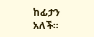ከፊታን አለች።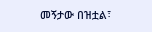መኝታው በዝቷል፣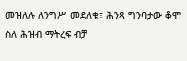መዝለሉ ለንግሥ መደለቁ፣ ሕንጻ ግንባታው ቆሞ ስለ ሕዝብ ማትረፍ ብቻ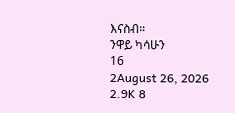እናስብ።
ንዋይ ካሳሁን
16
2August 26, 2026 2.9K 8